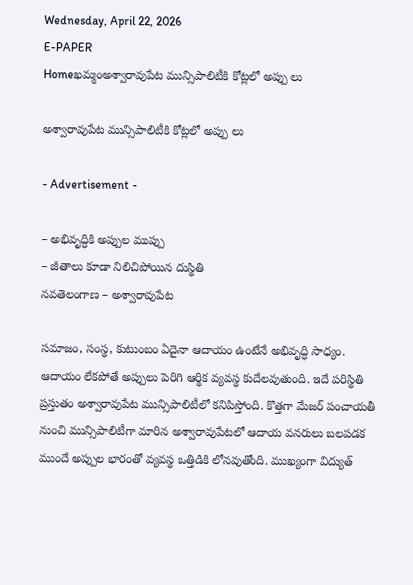Wednesday, April 22, 2026
E-PAPER
Homeఖమ్మంఅశ్వారావుపేట మున్సిపాలిటీకి కోట్లలో అప్పు లు

అశ్వారావుపేట మున్సిపాలిటీకి కోట్లలో అప్పు లు

- Advertisement -

– అభివృద్ధికి అప్పుల ముప్పు
– జీతాలు కూడా నిలిచిపోయిన దుస్థితి
నవతెలంగాణ – అశ్వారావుపేట

సమాజం, సంస్థ, కుటుంబం ఏదైనా ఆదాయం ఉంటేనే అభివృద్ధి సాధ్యం. ఆదాయం లేకపోతే అప్పులు పెరిగి ఆర్థిక వ్యవస్థ కుదేలవుతుంది. ఇదే పరిస్థితి ప్రస్తుతం అశ్వారావుపేట మున్సిపాలిటీలో కనిపిస్తోంది. కొత్తగా మేజర్ పంచాయతీ నుంచి మున్సిపాలిటీగా మారిన అశ్వారావుపేటలో ఆదాయ వనరులు బలపడక ముందే అప్పుల భారంతో వ్యవస్థ ఒత్తిడికి లోనవుతోంది. ముఖ్యంగా విద్యుత్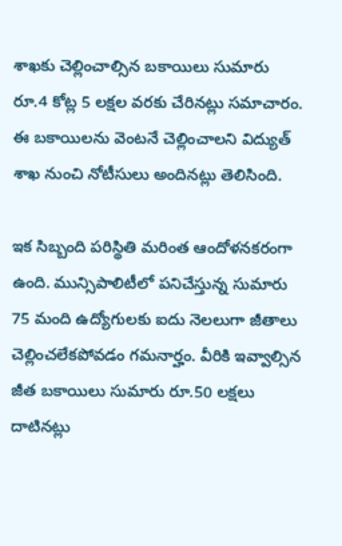శాఖకు చెల్లించాల్సిన బకాయిలు సుమారు రూ.4 కోట్ల 5 లక్షల వరకు చేరినట్లు సమాచారం. ఈ బకాయిలను వెంటనే చెల్లించాలని విద్యుత్ శాఖ నుంచి నోటీసులు అందినట్లు తెలిసింది.

ఇక సిబ్బంది పరిస్థితి మరింత ఆందోళనకరంగా ఉంది. మున్సిపాలిటీలో పనిచేస్తున్న సుమారు 75 మంది ఉద్యోగులకు ఐదు నెలలుగా జీతాలు చెల్లించలేకపోవడం గమనార్హం. వీరికి ఇవ్వాల్సిన జీత బకాయిలు సుమారు రూ.50 లక్షలు దాటినట్లు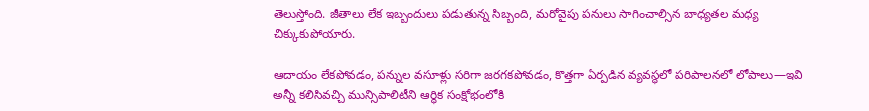తెలుస్తోంది. జీతాలు లేక ఇబ్బందులు పడుతున్న సిబ్బంది, మరోవైపు పనులు సాగించాల్సిన బాధ్యతల మధ్య చిక్కుకుపోయారు.

ఆదాయం లేకపోవడం, పన్నుల వసూళ్లు సరిగా జరగకపోవడం, కొత్తగా ఏర్పడిన వ్యవస్థలో పరిపాలనలో లోపాలు—ఇవి అన్నీ కలిసివచ్చి మున్సిపాలిటీని ఆర్థిక సంక్షోభంలోకి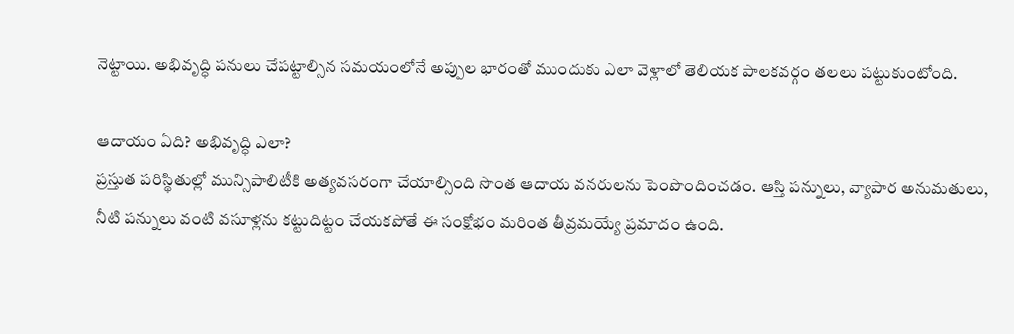నెట్టాయి. అభివృద్ధి పనులు చేపట్టాల్సిన సమయంలోనే అప్పుల భారంతో ముందుకు ఎలా వెళ్లాలో తెలియక పాలకవర్గం తలలు పట్టుకుంటోంది.

ఆదాయం ఏది? అభివృద్ధి ఎలా?
ప్రస్తుత పరిస్థితుల్లో మున్సిపాలిటీకి అత్యవసరంగా చేయాల్సింది సొంత ఆదాయ వనరులను పెంపొందించడం. ఆస్తి పన్నులు, వ్యాపార అనుమతులు, నీటి పన్నులు వంటి వసూళ్లను కట్టుదిట్టం చేయకపోతే ఈ సంక్షోభం మరింత తీవ్రమయ్యే ప్రమాదం ఉంది.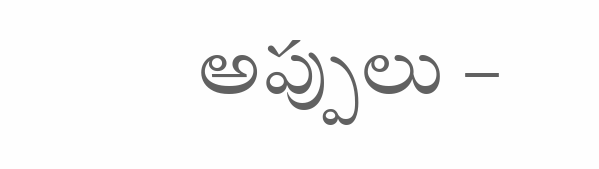అప్పులు –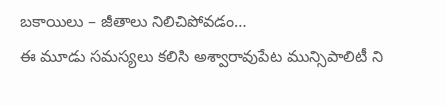బకాయిలు – జీతాలు నిలిచిపోవడం…
ఈ మూడు సమస్యలు కలిసి అశ్వారావుపేట మున్సిపాలిటీ ని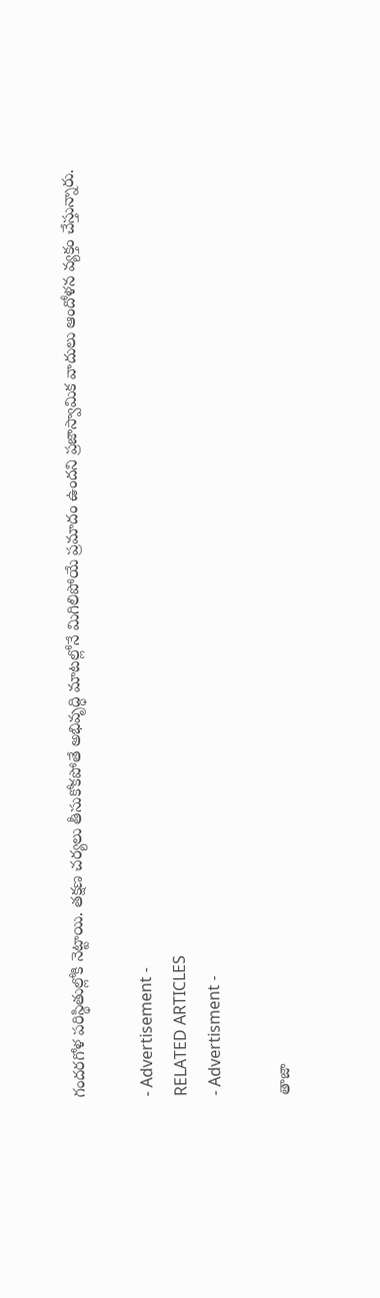గందరగోళ పరిస్థితుల్లోకి నెట్టాయి. తక్షణ చర్యలు తీసుకోకపోతే అభివృద్ధి మాటల్లోనే మిగిలిపోయే ప్రమాదం ఉందని ప్రజాస్వామిక వాదులు ఆందోళన వ్యక్తం చేస్తున్నారు.

- Advertisement -
RELATED ARTICLES
- Advertisment -

తాజా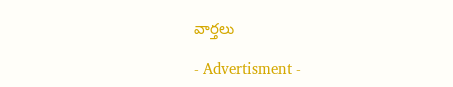వార్తలు

- Advertisment -